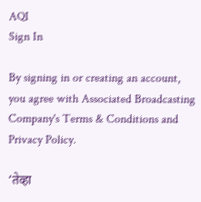AQI
Sign In

By signing in or creating an account, you agree with Associated Broadcasting Company's Terms & Conditions and Privacy Policy.

‘तेव्हा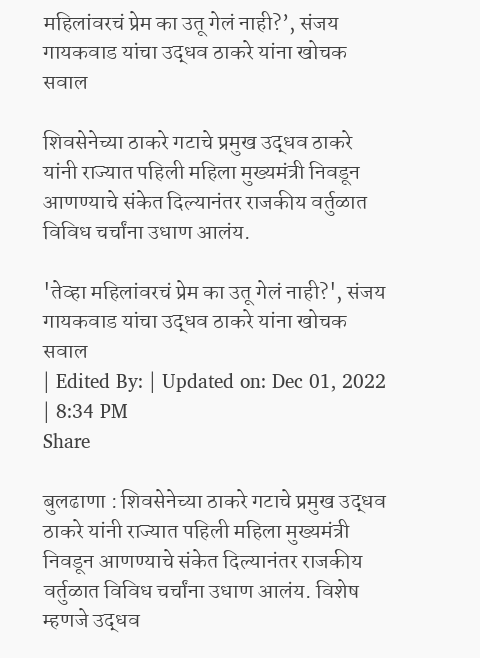महिलांवरचं प्रेम का उतू गेलं नाही?’, संजय गायकवाड यांचा उद्धव ठाकरे यांना खोचक सवाल

शिवसेनेच्या ठाकरे गटाचे प्रमुख उद्धव ठाकरे यांनी राज्यात पहिली महिला मुख्यमंत्री निवडून आणण्याचे संकेत दिल्यानंतर राजकीय वर्तुळात विविध चर्चांना उधाण आलंय.

'तेव्हा महिलांवरचं प्रेम का उतू गेलं नाही?', संजय गायकवाड यांचा उद्धव ठाकरे यांना खोचक सवाल
| Edited By: | Updated on: Dec 01, 2022 | 8:34 PM
Share

बुलढाणा : शिवसेनेच्या ठाकरे गटाचे प्रमुख उद्धव ठाकरे यांनी राज्यात पहिली महिला मुख्यमंत्री निवडून आणण्याचे संकेत दिल्यानंतर राजकीय वर्तुळात विविध चर्चांना उधाण आलंय. विशेष म्हणजे उद्धव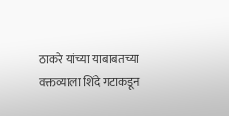ठाकरे यांच्या याबाबतच्या वक्तव्याला शिंदे गटाकडून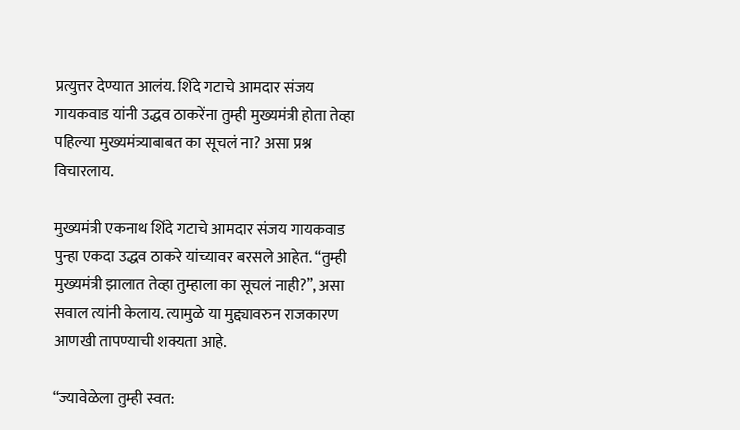प्रत्युत्तर देण्यात आलंय. शिंदे गटाचे आमदार संजय गायकवाड यांनी उद्धव ठाकरेंना तुम्ही मुख्यमंत्री होता तेव्हा पहिल्या मुख्यमंत्र्याबाबत का सूचलं ना? असा प्रश्न विचारलाय.

मुख्यमंत्री एकनाथ शिंदे गटाचे आमदार संजय गायकवाड पुन्हा एकदा उद्धव ठाकरे यांच्यावर बरसले आहेत. “तुम्ही मुख्यमंत्री झालात तेव्हा तुम्हाला का सूचलं नाही?”, असा सवाल त्यांनी केलाय. त्यामुळे या मुद्द्यावरुन राजकारण आणखी तापण्याची शक्यता आहे.

“ज्यावेळेला तुम्ही स्वत: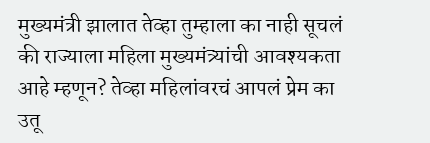मुख्यमंत्री झालात तेव्हा तुम्हाला का नाही सूचलं की राज्याला महिला मुख्यमंत्र्यांची आवश्यकता आहे म्हणून? तेव्हा महिलांवरचं आपलं प्रेम का उतू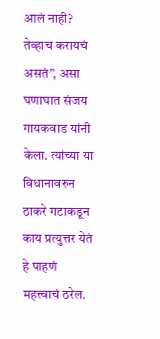आलं नाही? तेव्हाच करायचं असतं”, असा घणाघात संजय गायकवाड यांनी केला. त्यांच्या या विधानावरुन ठाकरे गटाकडून काय प्रत्युत्तर येतं हे पाहणं महत्त्वाचं ठरेल.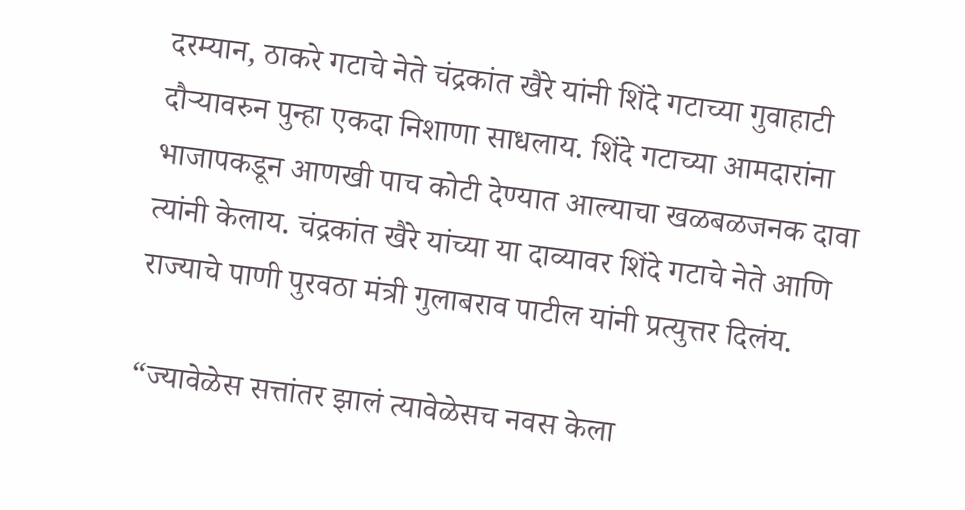दरम्यान, ठाकरे गटाचे नेते चंद्रकांत खैरे यांनी शिंदे गटाच्या गुवाहाटी दौऱ्यावरुन पुन्हा एकदा निशाणा साधलाय. शिंदे गटाच्या आमदारांना भाजापकडून आणखी पाच कोटी देण्यात आल्याचा खळबळजनक दावा त्यांनी केलाय. चंद्रकांत खैरे यांच्या या दाव्यावर शिंदे गटाचे नेते आणि राज्याचे पाणी पुरवठा मंत्री गुलाबराव पाटील यांनी प्रत्युत्तर दिलंय.

“ज्यावेळेस सत्तांतर झालं त्यावेळेसच नवस केला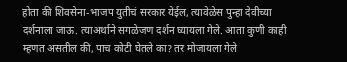होता की शिवसेना-भाजप युतीचं सरकार येईल, त्यावेळेस पुन्हा देवीच्या दर्शनाला जाऊ. त्याअर्थाने सगळेजण दर्शन घ्यायला गेले. आता कुणी काही म्हणत असतील की, पाच कोटी घेतले का? तर मोजायला गेले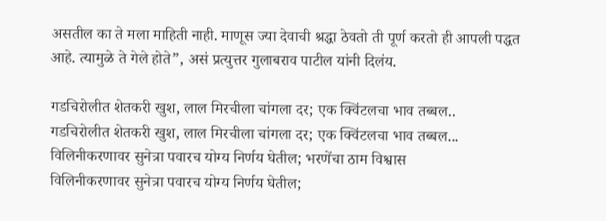असतील का ते मला माहिती नाही. माणूस ज्या देवाची श्रद्धा ठेवतो ती पूर्ण करतो ही आपली पद्धत आहे. त्यामुळे ते गेले होते”, असं प्रत्युत्तर गुलाबराव पाटील यांनी दिलंय.

गडचिरोलीत शेतकरी खुश, लाल मिरचीला चांगला दर; एक क्विंटलचा भाव तब्बल..
गडचिरोलीत शेतकरी खुश, लाल मिरचीला चांगला दर; एक क्विंटलचा भाव तब्बल...
विलिनीकरणावर सुनेत्रा पवारच योग्य निर्णय घेतील; भरणेंचा ठाम विश्वास
विलिनीकरणावर सुनेत्रा पवारच योग्य निर्णय घेतील;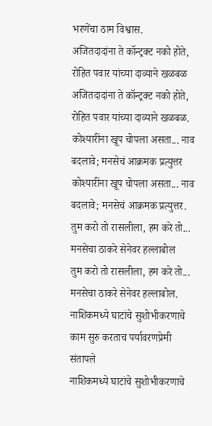भरणेंचा ठाम विश्वास.
अजितदादांना ते कॉन्ट्रक्ट नको होते, रोहित पवार यांच्या दाव्याने खळबळ
अजितदादांना ते कॉन्ट्रक्ट नको होते, रोहित पवार यांच्या दाव्याने खळबळ.
कोश्यारींना खूप चोपला असता... नाव बदलावे; मनसेचं आक्रमक प्रत्युत्तर
कोश्यारींना खूप चोपला असता... नाव बदलावे; मनसेचं आक्रमक प्रत्युत्तर.
तुम करो तो रासलीला, हम करे तो... मनसेचा ठाकरे सेनेवर हल्लाबोल
तुम करो तो रासलीला, हम करे तो... मनसेचा ठाकरे सेनेवर हल्लाबोल.
नाशिकमध्ये घाटांचे सुशोभीकरणाचे काम सुरु करताच पर्यावरणप्रेमी संतापले
नाशिकमध्ये घाटांचे सुशोभीकरणाचे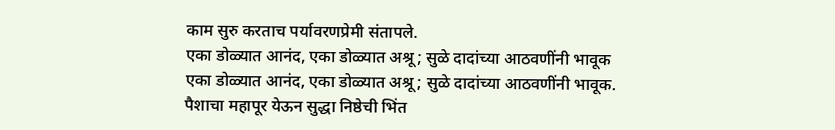काम सुरु करताच पर्यावरणप्रेमी संतापले.
एका डोळ्यात आनंद, एका डोळ्यात अश्रू; सुळे दादांच्या आठवणींनी भावूक
एका डोळ्यात आनंद, एका डोळ्यात अश्रू; सुळे दादांच्या आठवणींनी भावूक.
पैशाचा महापूर येऊन सुद्धा निष्ठेची भिंत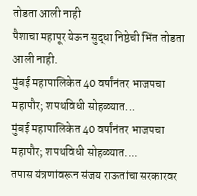तोडता आली नाही
पैशाचा महापूर येऊन सुद्धा निष्ठेची भिंत तोडता आली नाही.
मुंबई महापालिकेत 40 वर्षांनंतर भाजपचा महापौर; शपथविधी सोहळ्यात...
मुंबई महापालिकेत 40 वर्षांनंतर भाजपचा महापौर; शपथविधी सोहळ्यात....
तपास यंत्रणांवरून संजय राऊतांचा सरकारवर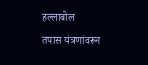हल्लाबोल
तपास यंत्रणांवरून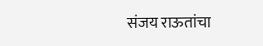संजय राऊतांचा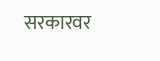सरकारवर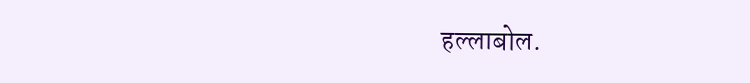हल्लाबोल.